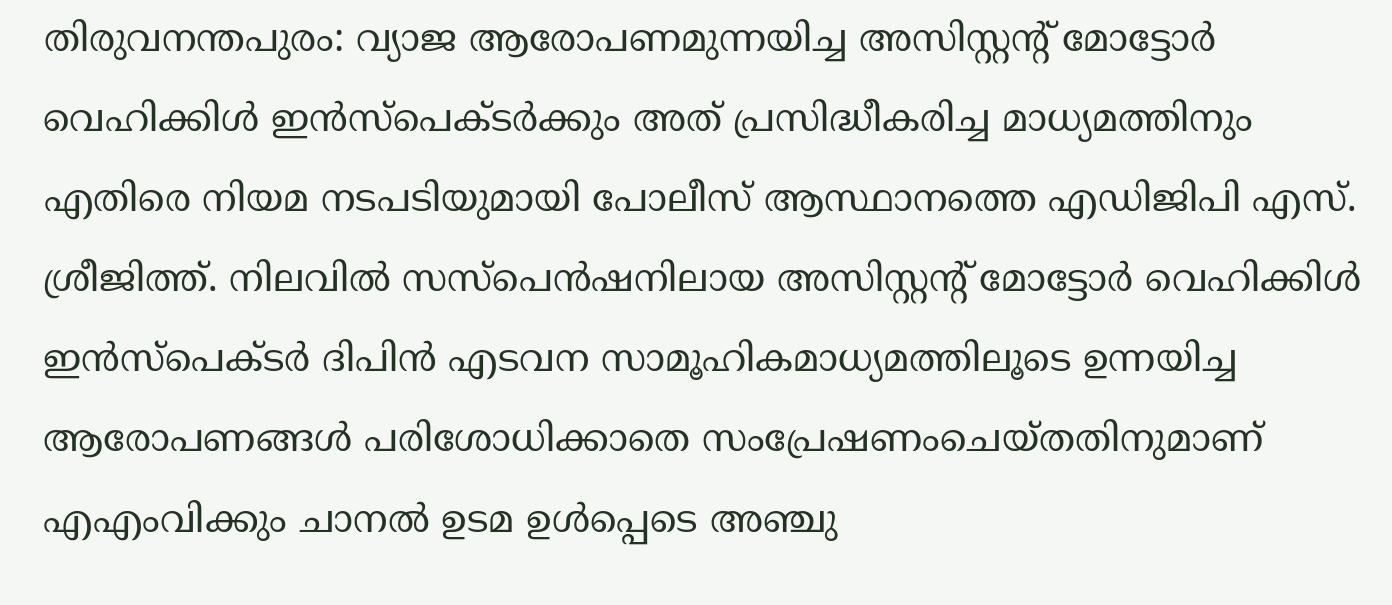തിരുവനന്തപുരം: വ്യാജ ആരോപണമുന്നയിച്ച അസിസ്റ്റന്റ് മോട്ടോർ വെഹിക്കിൾ ഇൻസ്പെക്ടർക്കും അത് പ്രസിദ്ധീകരിച്ച മാധ്യമത്തിനും എതിരെ നിയമ നടപടിയുമായി പോലീസ് ആസ്ഥാനത്തെ എഡിജിപി എസ്. ശ്രീജിത്ത്. നിലവിൽ സസ്പെൻഷനിലായ അസിസ്റ്റന്റ് മോട്ടോർ വെഹിക്കിൾ ഇൻസ്പെക്ടർ ദിപിൻ എടവന സാമൂഹികമാധ്യമത്തിലൂടെ ഉന്നയിച്ച ആരോപണങ്ങൾ പരിശോധിക്കാതെ സംപ്രേഷണംചെയ്തതിനുമാണ് എഎംവിക്കും ചാനൽ ഉടമ ഉൾപ്പെടെ അഞ്ചു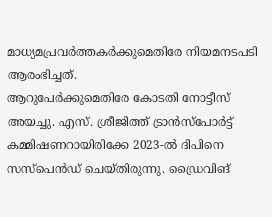മാധ്യമപ്രവർത്തകർക്കുമെതിരേ നിയമനടപടി ആരംഭിച്ചത്.
ആറുപേർക്കുമെതിരേ കോടതി നോട്ടീസ് അയച്ചു. എസ്. ശ്രീജിത്ത് ട്രാൻസ്പോർട്ട് കമ്മിഷണറായിരിക്കേ 2023-ൽ ദിപിനെ സസ്പെൻഡ് ചെയ്തിരുന്നു. ഡ്രൈവിങ്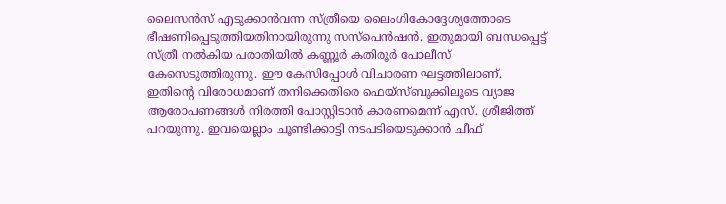ലൈസൻസ് എടുക്കാൻവന്ന സ്ത്രീയെ ലൈംഗികോദ്ദേശ്യത്തോടെ ഭീഷണിപ്പെടുത്തിയതിനായിരുന്നു സസ്പെൻഷൻ. ഇതുമായി ബന്ധപ്പെട്ട് സ്ത്രീ നൽകിയ പരാതിയിൽ കണ്ണൂർ കതിരൂർ പോലീസ് കേസെടുത്തിരുന്നു. ഈ കേസിപ്പോൾ വിചാരണ ഘട്ടത്തിലാണ്. ഇതിന്റെ വിരോധമാണ് തനിക്കെതിരെ ഫെയ്സ്ബുക്കിലൂടെ വ്യാജ ആരോപണങ്ങൾ നിരത്തി പോസ്റ്റിടാൻ കാരണമെന്ന് എസ്. ശ്രീജിത്ത് പറയുന്നു. ഇവയെല്ലാം ചൂണ്ടിക്കാട്ടി നടപടിയെടുക്കാൻ ചീഫ്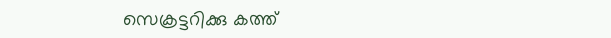സെക്രട്ടറിക്കു കത്ത്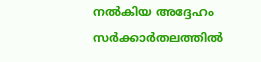നൽകിയ അദ്ദേഹം സർക്കാർതലത്തിൽ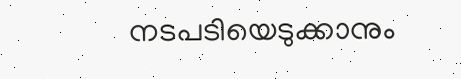നടപടിയെടുക്കാനും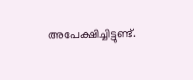അപേക്ഷിച്ചിട്ടുണ്ട്.